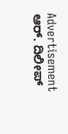Advertisement
ಆರ್. ದಿಲೀಪ್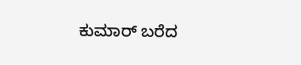ಕುಮಾರ್ ಬರೆದ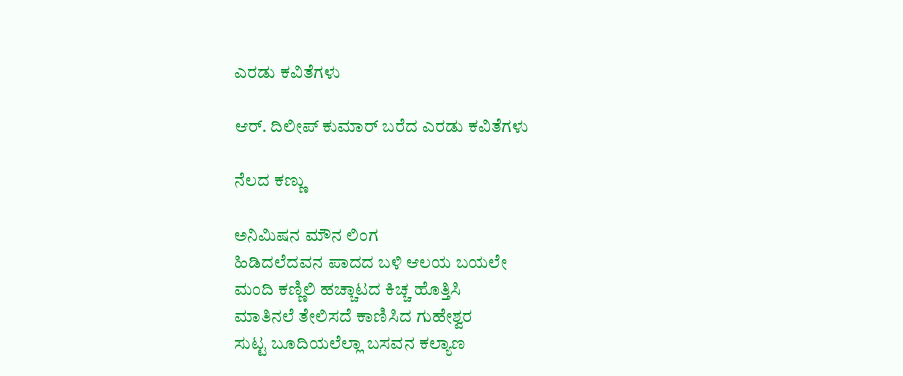ಎರಡು ಕವಿತೆಗಳು

ಆರ್. ದಿಲೀಪ್ ಕುಮಾರ್ ಬರೆದ ಎರಡು ಕವಿತೆಗಳು

ನೆಲದ ಕಣ್ಣು

ಅನಿಮಿಷನ ಮೌನ ಲಿಂಗ
ಹಿಡಿದಲೆದವನ ಪಾದದ ಬಳಿ ಆಲಯ ಬಯಲೇ
ಮಂದಿ ಕಣ್ಣಿಲಿ ಹಚ್ಚಾಟದ ಕಿಚ್ಚ ಹೊತ್ತಿಸಿ
ಮಾತಿನಲೆ ತೇಲಿಸದೆ ಕಾಣಿಸಿದ ಗುಹೇಶ್ವರ
ಸುಟ್ಟ ಬೂದಿಯಲೆಲ್ಲಾ ಬಸವನ ಕಲ್ಯಾಣ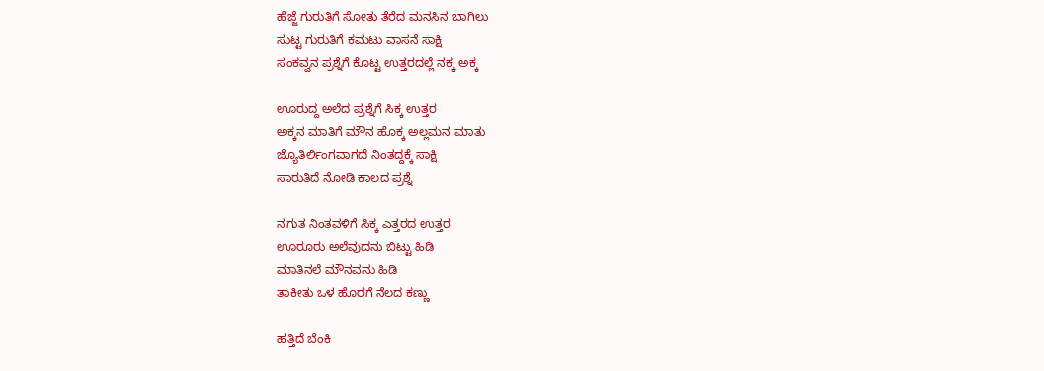ಹೆಜ್ಜೆ ಗುರುತಿಗೆ ಸೋತು ತೆರೆದ ಮನಸಿನ ಬಾಗಿಲು
ಸುಟ್ಟ ಗುರುತಿಗೆ ಕಮಟು ವಾಸನೆ ಸಾಕ್ಷಿ
ಸಂಕವ್ವನ ಪ್ರಶ್ನೆಗೆ ಕೊಟ್ಟ ಉತ್ತರದಲ್ಲೆ ನಕ್ಕ ಅಕ್ಕ

ಊರುದ್ದ ಅಲೆದ ಪ್ರಶ್ನೆಗೆ ಸಿಕ್ಕ ಉತ್ತರ
ಅಕ್ಕನ ಮಾತಿಗೆ ಮೌನ ಹೊಕ್ಕ ಅಲ್ಲಮನ ಮಾತು
ಜ್ಯೊತಿರ್ಲಿಂಗವಾಗದೆ ನಿಂತದ್ದಕ್ಕೆ ಸಾಕ್ಷಿ
ಸಾರುತಿದೆ ನೋಡಿ ಕಾಲದ ಪ್ರಶ್ನೆ

ನಗುತ ನಿಂತವಳಿಗೆ ಸಿಕ್ಕ ಎತ್ತರದ ಉತ್ತರ
ಊರೂರು ಅಲೆವುದನು ಬಿಟ್ಟು ಹಿಡಿ
ಮಾತಿನಲೆ ಮೌನವನು ಹಿಡಿ
ತಾಕೀತು ಒಳ ಹೊರಗೆ ನೆಲದ ಕಣ್ಣು

ಹತ್ತಿದೆ ಬೆಂಕಿ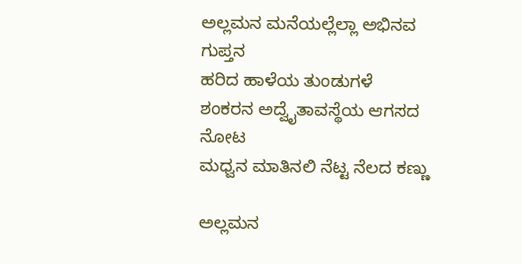ಅಲ್ಲಮನ ಮನೆಯಲ್ಲೆಲ್ಲಾ ಅಭಿನವ ಗುಪ್ತನ
ಹರಿದ ಹಾಳೆಯ ತುಂಡುಗಳೆ
ಶಂಕರನ ಅದ್ವೈತಾವಸ್ಥೆಯ ಆಗಸದ ನೋಟ
ಮಧ್ವನ ಮಾತಿನಲಿ ನೆಟ್ಟ ನೆಲದ ಕಣ್ಣು

ಅಲ್ಲಮನ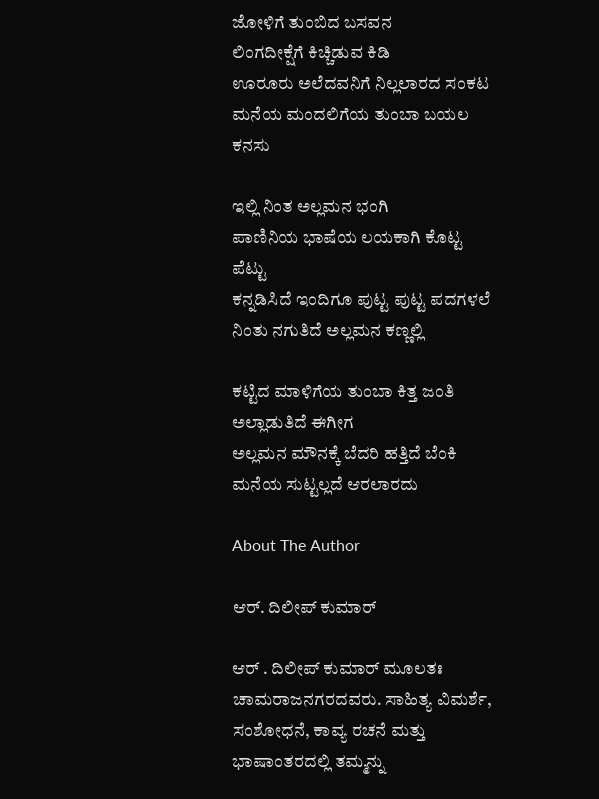ಜೋಳಿಗೆ ತುಂಬಿದ ಬಸವನ
ಲಿಂಗದೀಕ್ಷೆಗೆ ಕಿಚ್ಚಿಡುವ ಕಿಡಿ
ಊರೂರು ಅಲೆದವನಿಗೆ ನಿಲ್ಲಲಾರದ ಸಂಕಟ
ಮನೆಯ ಮಂದಲಿಗೆಯ ತುಂಬಾ ಬಯಲ ಕನಸು

ಇಲ್ಲಿ ನಿಂತ ಅಲ್ಲಮನ ಭಂಗಿ
ಪಾಣಿನಿಯ ಭಾಷೆಯ ಲಯಕಾಗಿ ಕೊಟ್ಟ ಪೆಟ್ಟು
ಕನ್ನಡಿಸಿದೆ ಇಂದಿಗೂ ಪುಟ್ಟ ಪುಟ್ಟ ಪದಗಳಲೆ
ನಿಂತು ನಗುತಿದೆ ಅಲ್ಲಮನ ಕಣ್ಣಲ್ಲಿ

ಕಟ್ಟಿದ ಮಾಳಿಗೆಯ ತುಂಬಾ ಕಿತ್ತ ಜಂತಿ
ಅಲ್ಲಾಡುತಿದೆ ಈಗೀಗ
ಅಲ್ಲಮನ ಮೌನಕ್ಕೆ ಬೆದರಿ ಹತ್ತಿದೆ ಬೆಂಕಿ
ಮನೆಯ ಸುಟ್ಟಲ್ಲದೆ ಆರಲಾರದು

About The Author

ಆರ್. ದಿಲೀಪ್ ಕುಮಾರ್

ಆರ್ . ದಿಲೀಪ್ ಕುಮಾರ್ ಮೂಲತಃ ಚಾಮರಾಜನಗರದವರು. ಸಾಹಿತ್ಯ ವಿಮರ್ಶೆ, ಸಂಶೋಧನೆ, ಕಾವ್ಯ ರಚನೆ ಮತ್ತು ಭಾಷಾಂತರದಲ್ಲಿ ತಮ್ಮನ್ನು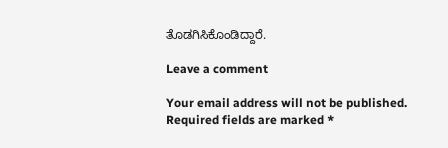ತೊಡಗಿಸಿಕೊಂಡಿದ್ದಾರೆ.

Leave a comment

Your email address will not be published. Required fields are marked *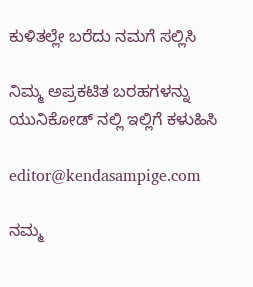ಕುಳಿತಲ್ಲೇ ಬರೆದು ನಮಗೆ ಸಲ್ಲಿಸಿ

ನಿಮ್ಮ ಅಪ್ರಕಟಿತ ಬರಹಗಳನ್ನು ಯುನಿಕೋಡ್ ನಲ್ಲಿ ಇಲ್ಲಿಗೆ ಕಳುಹಿಸಿ

editor@kendasampige.com

ನಮ್ಮ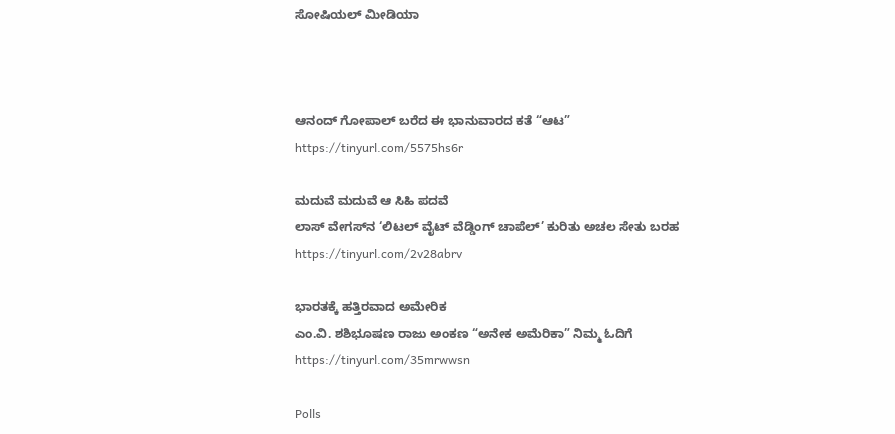ಸೋಷಿಯಲ್‌ ಮೀಡಿಯಾ



ಆನಂದ್‌ ಗೋಪಾಲ್‌ ಬರೆದ ಈ ಭಾನುವಾರದ ಕತೆ “ಆಟ”
https://tinyurl.com/5575hs6r

ಮದುವೆ ಮದುವೆ ಆ ಸಿಹಿ ಪದವೆ
ಲಾಸ್‌ ವೇಗಸ್‌ನ ‘ಲಿಟಲ್ ವೈಟ್ ವೆಡ್ಡಿಂಗ್ ಚಾಪೆಲ್’ ಕುರಿತು ಅಚಲ ಸೇತು ಬರಹ
https://tinyurl.com/2v28abrv

ಭಾರತಕ್ಕೆ ಹತ್ತಿರವಾದ ಅಮೇರಿಕ
ಎಂ.ವಿ. ಶಶಿಭೂಷಣ ರಾಜು ಅಂಕಣ “ಅನೇಕ ಅಮೆರಿಕಾ” ನಿಮ್ಮ ಓದಿಗೆ
https://tinyurl.com/35mrwwsn

Polls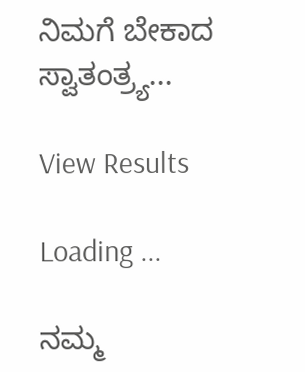ನಿಮಗೆ ಬೇಕಾದ ಸ್ವಾತಂತ್ರ್ಯ...

View Results

Loading ...

ನಮ್ಮ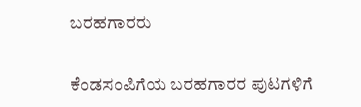ಬರಹಗಾರರು

ಕೆಂಡಸಂಪಿಗೆಯ ಬರಹಗಾರರ ಪುಟಗಳಿಗೆ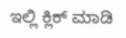ಇಲ್ಲಿ ಕ್ಲಿಕ್ ಮಾಡಿ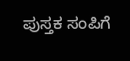ಪುಸ್ತಕ ಸಂಪಿಗೆ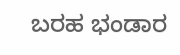ಬರಹ ಭಂಡಾರ